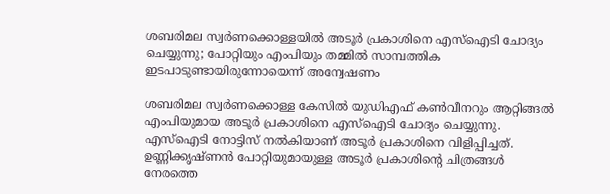ശബരിമല സ്വര്‍ണക്കൊള്ളയില്‍ അടൂര്‍ പ്രകാശിനെ എസ്‌ഐടി ചോദ്യം ചെയ്യുന്നു; പോറ്റിയും എംപിയും തമ്മില്‍ സാമ്പത്തിക ഇടപാടുണ്ടായിരുന്നോയെന്ന് അന്വേഷണം

ശബരിമല സ്വര്‍ണക്കൊള്ള കേസില്‍ യുഡിഎഫ് കണ്‍വീനറും ആറ്റിങ്ങല്‍ എംപിയുമായ അടൂര്‍ പ്രകാശിനെ എസ്‌ഐടി ചോദ്യം ചെയ്യുന്നു. എസ്‌ഐടി നോട്ടിസ് നല്‍കിയാണ് അടൂര്‍ പ്രകാശിനെ വിളിപ്പിച്ചത്. ഉണ്ണിക്കൃഷ്ണന്‍ പോറ്റിയുമായുള്ള അടൂര്‍ പ്രകാശിന്റെ ചിത്രങ്ങള്‍ നേരത്തെ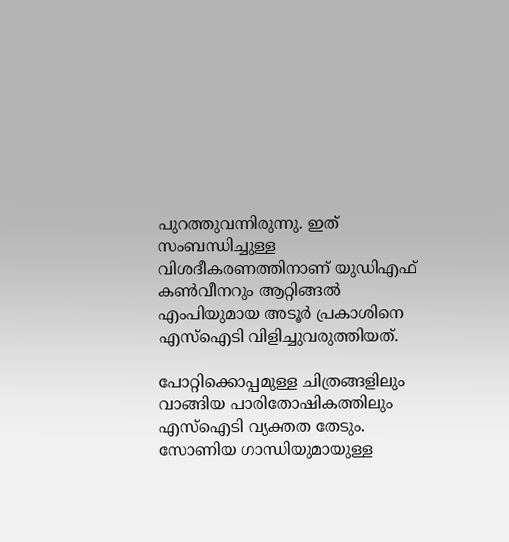പുറത്തുവന്നിരുന്നു. ഇത് സംബന്ധിച്ചുള്ള വിശദീകരണത്തിനാണ് യുഡിഎഫ് കണ്‍വീനറും ആറ്റിങ്ങല്‍ എംപിയുമായ അടൂര്‍ പ്രകാശിനെ എസ്‌ഐടി വിളിച്ചുവരുത്തിയത്.

പോറ്റിക്കൊപ്പമുള്ള ചിത്രങ്ങളിലും വാങ്ങിയ പാരിതോഷികത്തിലും എസ്‌ഐടി വ്യക്തത തേടും. സോണിയ ഗാന്ധിയുമായുള്ള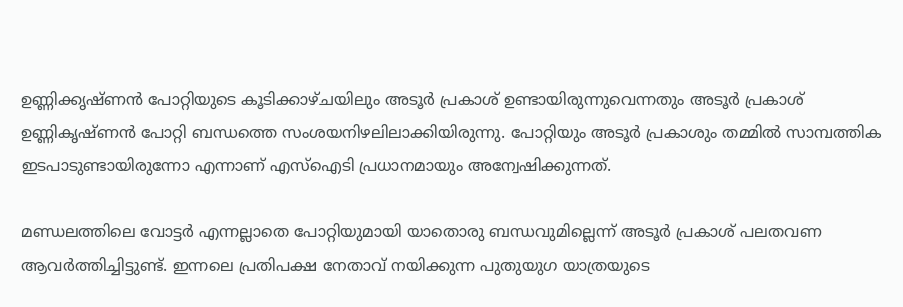ഉണ്ണിക്കൃഷ്ണന്‍ പോറ്റിയുടെ കൂടിക്കാഴ്ചയിലും അടൂര്‍ പ്രകാശ് ഉണ്ടായിരുന്നുവെന്നതും അടൂര്‍ പ്രകാശ് ഉണ്ണികൃഷ്ണന്‍ പോറ്റി ബന്ധത്തെ സംശയനിഴലിലാക്കിയിരുന്നു. പോറ്റിയും അടൂര്‍ പ്രകാശും തമ്മില്‍ സാമ്പത്തിക ഇടപാടുണ്ടായിരുന്നോ എന്നാണ് എസ്‌ഐടി പ്രധാനമായും അന്വേഷിക്കുന്നത്.

മണ്ഡലത്തിലെ വോട്ടര്‍ എന്നല്ലാതെ പോറ്റിയുമായി യാതൊരു ബന്ധവുമില്ലെന്ന് അടൂര്‍ പ്രകാശ് പലതവണ ആവര്‍ത്തിച്ചിട്ടുണ്ട്. ഇന്നലെ പ്രതിപക്ഷ നേതാവ് നയിക്കുന്ന പുതുയുഗ യാത്രയുടെ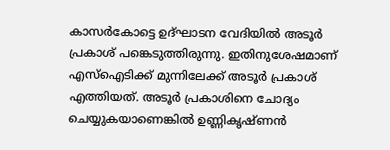കാസര്‍കോട്ടെ ഉദ്ഘാടന വേദിയില്‍ അടൂര്‍ പ്രകാശ് പങ്കെടുത്തിരുന്നു. ഇതിനുശേഷമാണ് എസ്‌ഐടിക്ക് മുന്നിലേക്ക് അടൂര്‍ പ്രകാശ് എത്തിയത്. അടൂര്‍ പ്രകാശിനെ ചോദ്യം ചെയ്യുകയാണെങ്കില്‍ ഉണ്ണികൃഷ്ണന്‍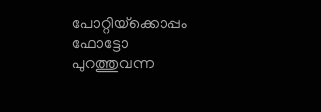പോറ്റിയ്‌ക്കൊപ്പം ഫോട്ടോ പുറത്തുവന്ന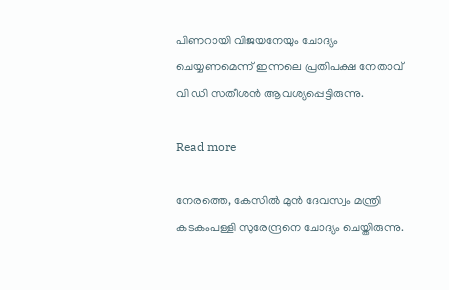പിണറായി വിജയനേയും ചോദ്യം ചെയ്യണമെന്ന് ഇന്നലെ പ്രതിപക്ഷ നേതാവ് വി ഡി സതീശന്‍ ആവശ്യപ്പെട്ടിരുന്നു.

Read more

നേരത്തെ, കേസില്‍ മുന്‍ ദേവസ്വം മന്ത്രി കടകംപള്ളി സുരേന്ദ്രനെ ചോദ്യം ചെയ്തിരുന്നു.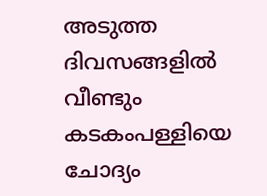അടുത്ത ദിവസങ്ങളില്‍ വീണ്ടും കടകംപള്ളിയെ ചോദ്യം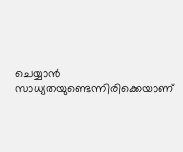ചെയ്യാന്‍ സാധ്യതയുണ്ടെന്നിരിക്കെയാണ്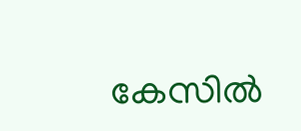കേസില്‍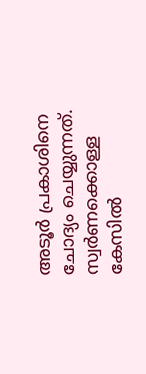അടൂര്‍ പ്രകാശിനെ ചോദ്യം ചെയ്യുന്നത്. സ്വര്‍ണക്കൊള്ള കേസില്‍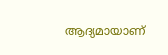ആദ്യമായാണ്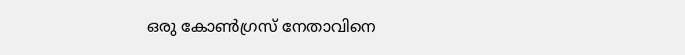ഒരു കോണ്‍ഗ്രസ് നേതാവിനെ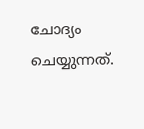ചോദ്യം ചെയ്യുന്നത്.